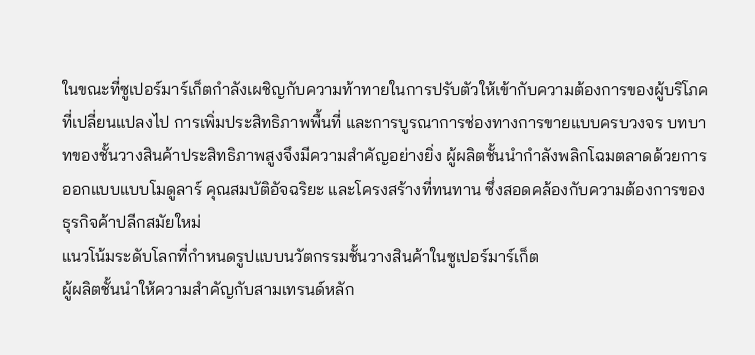ในขณะที่ซูเปอร์มาร์เก็ตกำลังเผชิญกับความท้าทายในการปรับตัวให้เข้ากับความต้องการของผู้บริโภคที่เปลี่ยนแปลงไป การเพิ่มประสิทธิภาพพื้นที่ และการบูรณาการช่องทางการขายแบบครบวงจร บทบาทของชั้นวางสินค้าประสิทธิภาพสูงจึงมีความสำคัญอย่างยิ่ง ผู้ผลิตชั้นนำกำลังพลิกโฉมตลาดด้วยการออกแบบแบบโมดูลาร์ คุณสมบัติอัจฉริยะ และโครงสร้างที่ทนทาน ซึ่งสอดคล้องกับความต้องการของธุรกิจค้าปลีกสมัยใหม่
แนวโน้มระดับโลกที่กำหนดรูปแบบนวัตกรรมชั้นวางสินค้าในซูเปอร์มาร์เก็ต
ผู้ผลิตชั้นนำให้ความสำคัญกับสามเทรนด์หลัก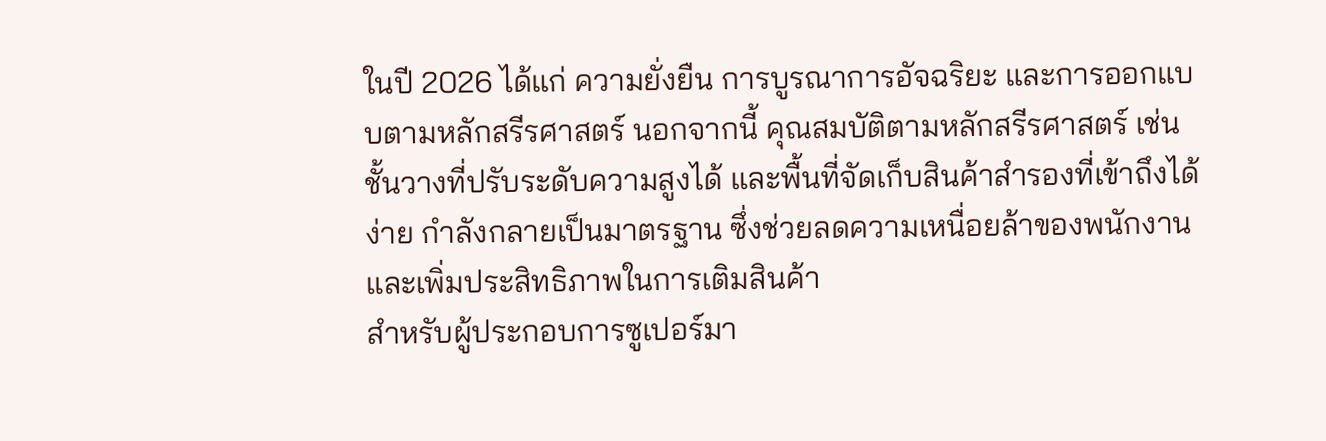ในปี 2026 ได้แก่ ความยั่งยืน การบูรณาการอัจฉริยะ และการออกแบบตามหลักสรีรศาสตร์ นอกจากนี้ คุณสมบัติตามหลักสรีรศาสตร์ เช่น ชั้นวางที่ปรับระดับความสูงได้ และพื้นที่จัดเก็บสินค้าสำรองที่เข้าถึงได้ง่าย กำลังกลายเป็นมาตรฐาน ซึ่งช่วยลดความเหนื่อยล้าของพนักงานและเพิ่มประสิทธิภาพในการเติมสินค้า
สำหรับผู้ประกอบการซูเปอร์มา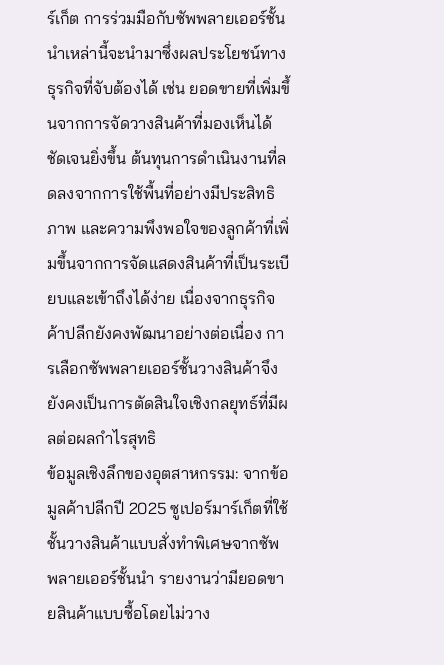ร์เก็ต การร่วมมือกับซัพพลายเออร์ชั้นนำเหล่านี้จะนำมาซึ่งผลประโยชน์ทางธุรกิจที่จับต้องได้ เช่น ยอดขายที่เพิ่มขึ้นจากการจัดวางสินค้าที่มองเห็นได้ชัดเจนยิ่งขึ้น ต้นทุนการดำเนินงานที่ลดลงจากการใช้พื้นที่อย่างมีประสิทธิภาพ และความพึงพอใจของลูกค้าที่เพิ่มขึ้นจากการจัดแสดงสินค้าที่เป็นระเบียบและเข้าถึงได้ง่าย เนื่องจากธุรกิจค้าปลีกยังคงพัฒนาอย่างต่อเนื่อง การเลือกซัพพลายเออร์ชั้นวางสินค้าจึงยังคงเป็นการตัดสินใจเชิงกลยุทธ์ที่มีผลต่อผลกำไรสุทธิ
ข้อมูลเชิงลึกของอุตสาหกรรม: จากข้อมูลค้าปลีกปี 2025 ซูเปอร์มาร์เก็ตที่ใช้ชั้นวางสินค้าแบบสั่งทำพิเศษจากซัพพลายเออร์ชั้นนำ รายงานว่ามียอดขายสินค้าแบบซื้อโดยไม่วาง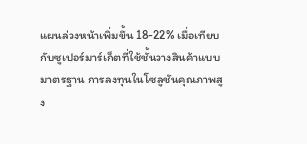แผนล่วงหน้าเพิ่มขึ้น 18-22% เมื่อเทียบกับซูเปอร์มาร์เก็ตที่ใช้ชั้นวางสินค้าแบบมาตรฐาน การลงทุนในโซลูชันคุณภาพสูง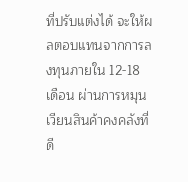ที่ปรับแต่งได้ จะให้ผลตอบแทนจากการลงทุนภายใน 12-18 เดือน ผ่านการหมุนเวียนสินค้าคงคลังที่ดี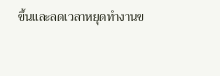ขึ้นและลดเวลาหยุดทำงานข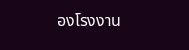องโรงงาน